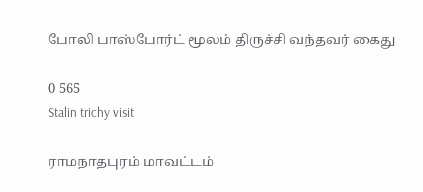போலி பாஸ்போர்ட் மூலம் திருச்சி வந்தவர் கைது

0 565
Stalin trichy visit

ராமநாதபுரம் மாவட்டம்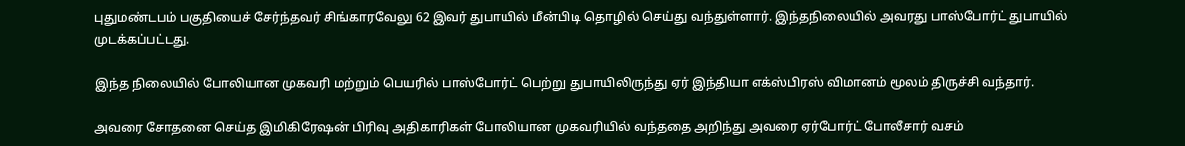புதுமண்டபம் பகுதியைச் சேர்ந்தவர் சிங்காரவேலு 62 இவர் துபாயில் மீன்பிடி தொழில் செய்து வந்துள்ளார். இந்தநிலையில் அவரது பாஸ்போர்ட் துபாயில் முடக்கப்பட்டது.

இந்த நிலையில் போலியான முகவரி மற்றும் பெயரில் பாஸ்போர்ட் பெற்று துபாயிலிருந்து ஏர் இந்தியா எக்ஸ்பிரஸ் விமானம் மூலம் திருச்சி வந்தார்.

அவரை சோதனை செய்த இமிகிரேஷன் பிரிவு அதிகாரிகள் போலியான முகவரியில் வந்ததை அறிந்து அவரை ஏர்போர்ட் போலீசார் வசம்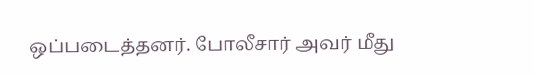ஒப்படைத்தனர். போலீசார் அவர் மீது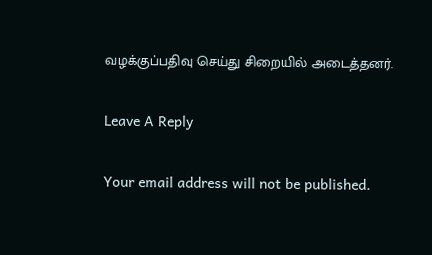வழக்குப்பதிவு செய்து சிறையில் அடைத்தனர்.

Leave A Reply

Your email address will not be published.